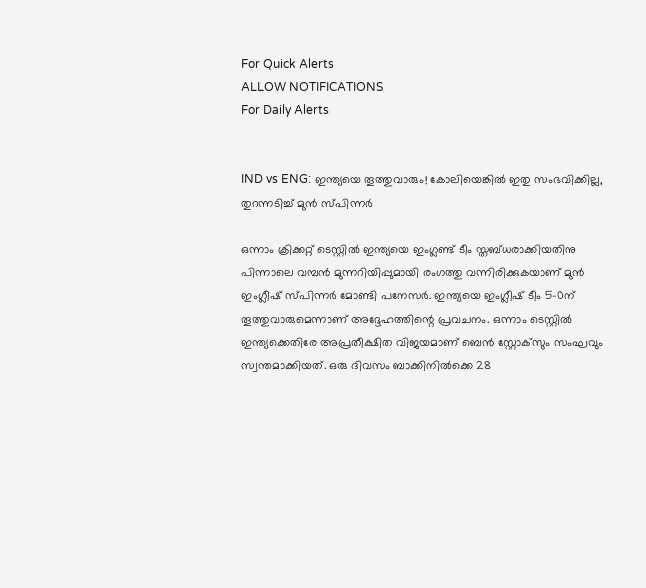For Quick Alerts
ALLOW NOTIFICATIONS
For Daily Alerts


IND vs ENG: ഇന്ത്യയെ തൂത്തുവാരും! കോലിയെങ്കില്‍ ഇതു സംഭവിക്കില്ല, തുറന്നടിച്ച് മുന്‍ സ്പിന്നര്‍

ഒന്നാം ക്രിക്കറ്റ് ടെസ്റ്റില്‍ ഇന്ത്യയെ ഇംഗ്ലണ്ട് ടീം സ്തബ്ധരാക്കിയതിനു പിന്നാലെ വമ്പന്‍ മുന്നറിയിപ്പുമായി രംഗത്തു വന്നിരിക്കുകയാണ് മുന്‍ ഇംഗ്ലീഷ് സ്പിന്നര്‍ മോണ്ടി പനേസര്‍. ഇന്ത്യയെ ഇംഗ്ലീഷ് ടീം 5-0ന് തൂത്തുവാരുമെന്നാണ് അദ്ദേഹത്തിന്റെ പ്രവചനം. ഒന്നാം ടെസ്റ്റില്‍ ഇന്ത്യക്കെതിരേ അപ്രതീക്ഷിത വിജയമാണ് ബെന്‍ സ്റ്റോക്‌സും സംഘവും സ്വന്തമാക്കിയത്. ഒരു ദിവസം ബാക്കിനില്‍ക്കെ 28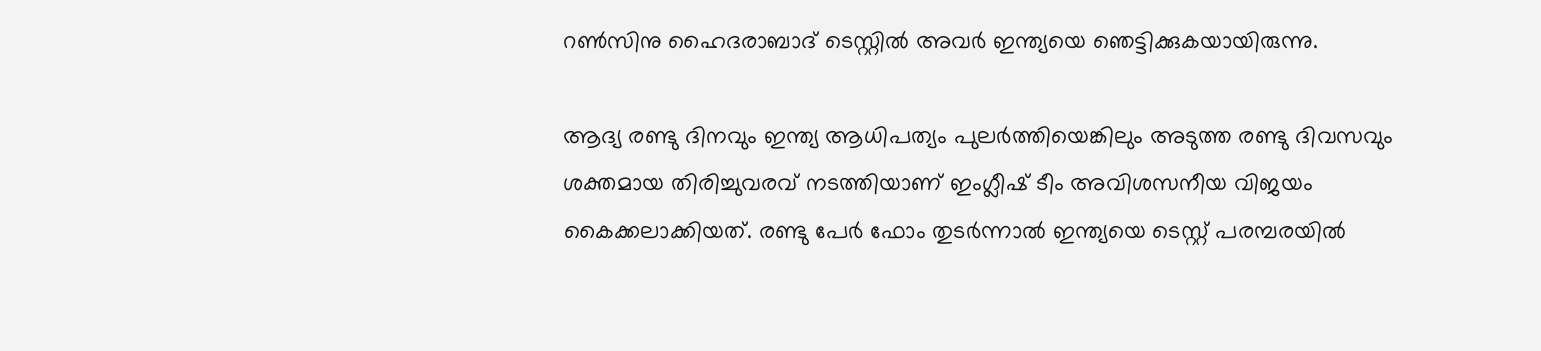റണ്‍സിനു ഹൈദരാബാദ് ടെസ്റ്റില്‍ അവര്‍ ഇന്ത്യയെ ഞെട്ടിക്കുകയായിരുന്നു.

ആദ്യ രണ്ടു ദിനവും ഇന്ത്യ ആധിപത്യം പുലര്‍ത്തിയെങ്കിലും അടുത്ത രണ്ടു ദിവസവും ശക്തമായ തിരിച്ചുവരവ് നടത്തിയാണ് ഇംഗ്ലീഷ് ടീം അവിശസനീയ വിജയം കൈക്കലാക്കിയത്. രണ്ടു പേര്‍ ഫോം തുടര്‍ന്നാല്‍ ഇന്ത്യയെ ടെസ്റ്റ് പരമ്പരയില്‍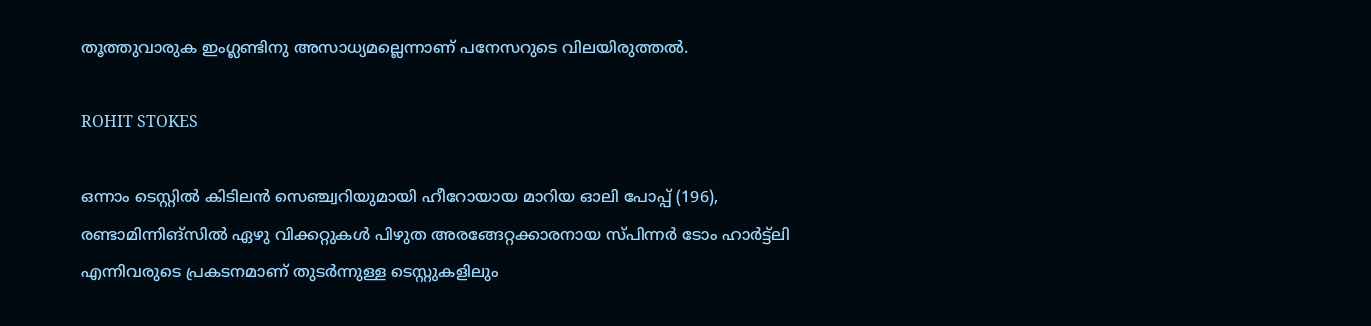തൂത്തുവാരുക ഇംഗ്ലണ്ടിനു അസാധ്യമല്ലെന്നാണ് പനേസറുടെ വിലയിരുത്തല്‍.

ROHIT STOKES

ഒന്നാം ടെസ്റ്റില്‍ കിടിലന്‍ സെഞ്ച്വറിയുമായി ഹീറോയായ മാറിയ ഓലി പോപ്പ് (196), രണ്ടാമിന്നിങ്‌സില്‍ ഏഴു വിക്കറ്റുകള്‍ പിഴുത അരങ്ങേറ്റക്കാരനായ സ്പിന്നര്‍ ടോം ഹാര്‍ട്ട്‌ലി എന്നിവരുടെ പ്രകടനമാണ് തുടര്‍ന്നുള്ള ടെസ്റ്റുകളിലും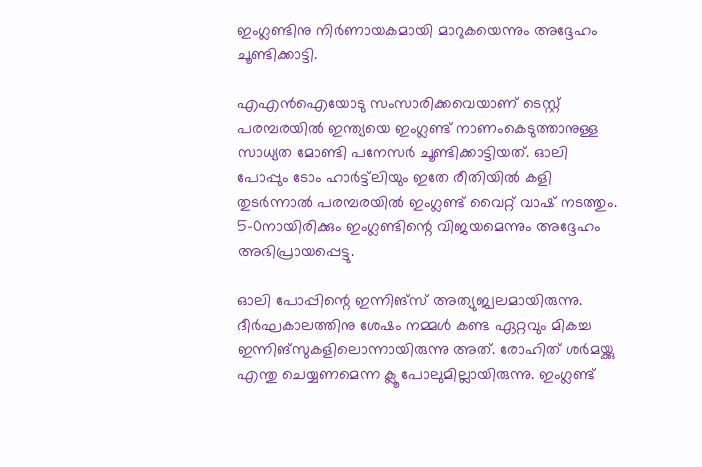ഇംഗ്ലണ്ടിനു നിര്‍ണായകമായി മാറുകയെന്നും അദ്ദേഹം ചൂണ്ടിക്കാട്ടി.

എഎന്‍ഐയോടു സംസാരിക്കവെയാണ് ടെസ്റ്റ് പരമ്പരയില്‍ ഇന്ത്യയെ ഇംഗ്ലണ്ട് നാണംകെടുത്താനുള്ള സാധ്യത മോണ്ടി പനേസര്‍ ചൂണ്ടിക്കാട്ടിയത്. ഓലി പോപ്പും ടോം ഹാര്‍ട്ട്‌ലിയും ഇതേ രീതിയില്‍ കളി തുടര്‍ന്നാല്‍ പരമ്പരയില്‍ ഇംഗ്ലണ്ട് വൈറ്റ് വാഷ് നടത്തും. 5-0നായിരിക്കും ഇംഗ്ലണ്ടിന്റെ വിജയമെന്നും അദ്ദേഹം അഭിപ്രായപ്പെട്ടു.

ഓലി പോപ്പിന്റെ ഇന്നിങ്‌സ് അത്യുജ്വലമായിരുന്നു. ദീര്‍ഘകാലത്തിനു ശേഷം നമ്മള്‍ കണ്ട ഏറ്റവും മികച്ച ഇന്നിങ്‌സുകളിലൊന്നായിരുന്നു അത്. രോഹിത് ശര്‍മയ്ക്കു എന്തു ചെയ്യണമെന്ന ക്ലൂ പോലുമില്ലായിരുന്നു. ഇംഗ്ലണ്ട്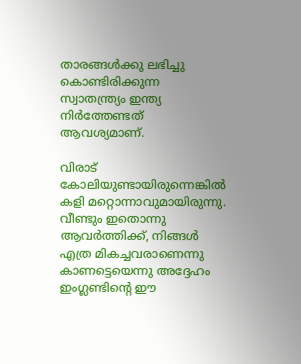താരങ്ങള്‍ക്കു ലഭിച്ചു കൊണ്ടിരിക്കുന്ന സ്വാതന്ത്ര്യം ഇന്ത്യ നിര്‍ത്തേണ്ടത് ആവശ്യമാണ്.

വിരാട് കോലിയുണ്ടായിരുന്നെങ്കില്‍ കളി മറ്റൊന്നാവുമായിരുന്നു. വീണ്ടും ഇതൊന്നു ആവര്‍ത്തിക്ക്, നിങ്ങള്‍ എത്ര മികച്ചവരാണെന്നു കാണട്ടെയെന്നു അദ്ദേഹം ഇംഗ്ലണ്ടിന്റെ ഈ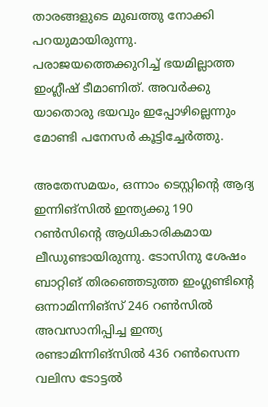താരങ്ങളുടെ മുഖത്തു നോക്കി പറയുമായിരുന്നു. പരാജയത്തെക്കുറിച്ച് ഭയമില്ലാത്ത ഇംഗ്ലീഷ് ടീമാണിത്. അവര്‍ക്കു യാതൊരു ഭയവും ഇപ്പോഴില്ലെന്നും മോണ്ടി പനേസര്‍ കൂട്ടിച്ചേര്‍ത്തു.

അതേസമയം, ഒന്നാം ടെസ്റ്റിന്റെ ആദ്യ ഇന്നിങ്‌സില്‍ ഇന്ത്യക്കു 190 റണ്‍സിന്റെ ആധികാരികമായ ലീഡുണ്ടായിരുന്നു. ടോസിനു ശേഷം ബാറ്റിങ് തിരഞ്ഞെടുത്ത ഇംഗ്ലണ്ടിന്റെ ഒന്നാമിന്നിങ്‌സ് 246 റണ്‍സില്‍ അവസാനിപ്പിച്ച ഇന്ത്യ രണ്ടാമിന്നിങ്‌സില്‍ 436 റണ്‍സെന്ന വലിസ ടോട്ടല്‍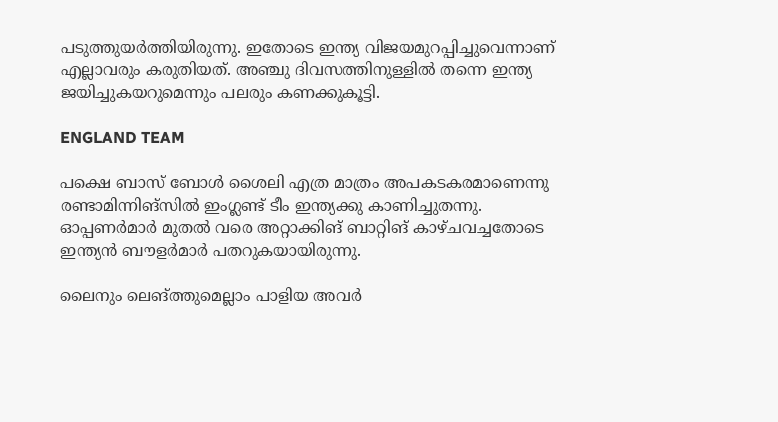പടുത്തുയര്‍ത്തിയിരുന്നു. ഇതോടെ ഇന്ത്യ വിജയമുറപ്പിച്ചുവെന്നാണ് എല്ലാവരും കരുതിയത്. അഞ്ചു ദിവസത്തിനുള്ളില്‍ തന്നെ ഇന്ത്യ ജയിച്ചുകയറുമെന്നും പലരും കണക്കുകൂട്ടി.

ENGLAND TEAM

പക്ഷെ ബാസ് ബോള്‍ ശൈലി എത്ര മാത്രം അപകടകരമാണെന്നു രണ്ടാമിന്നിങ്‌സില്‍ ഇംഗ്ലണ്ട് ടീം ഇന്ത്യക്കു കാണിച്ചുതന്നു. ഓപ്പണര്‍മാര്‍ മുതല്‍ വരെ അറ്റാക്കിങ് ബാറ്റിങ് കാഴ്ചവച്ചതോടെ ഇന്ത്യന്‍ ബൗളര്‍മാര്‍ പതറുകയായിരുന്നു.

ലൈനും ലെങ്ത്തുമെല്ലാം പാളിയ അവര്‍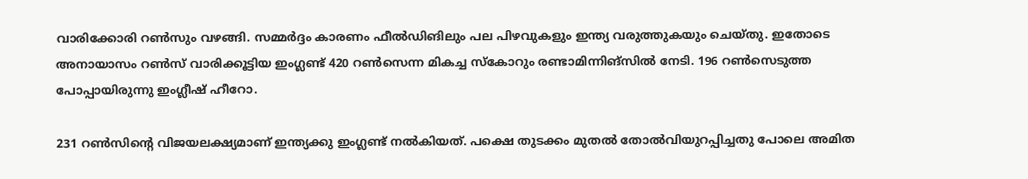വാരിക്കോരി റണ്‍സും വഴങ്ങി. സമ്മര്‍ദ്ദം കാരണം ഫീല്‍ഡിങിലും പല പിഴവുകളും ഇന്ത്യ വരുത്തുകയും ചെയ്തു. ഇതോടെ അനായാസം റണ്‍സ് വാരിക്കൂട്ടിയ ഇംഗ്ലണ്ട് 420 റണ്‍സെന്ന മികച്ച സ്‌കോറും രണ്ടാമിന്നിങ്‌സില്‍ നേടി. 196 റണ്‍സെടുത്ത പോപ്പായിരുന്നു ഇംഗ്ലീഷ് ഹീറോ.

231 റണ്‍സിന്റെ വിജയലക്ഷ്യമാണ് ഇന്ത്യക്കു ഇംഗ്ലണ്ട് നല്‍കിയത്. പക്ഷെ തുടക്കം മുതല്‍ തോല്‍വിയുറപ്പിച്ചതു പോലെ അമിത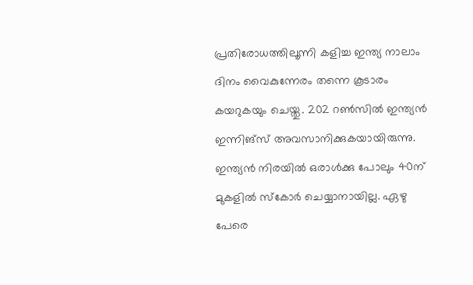പ്രതിരോധത്തിലൂന്നി കളിച്ച ഇന്ത്യ നാലാം ദിനം വൈകുന്നേരം തന്നെ കൂടാരം കയറുകയും ചെയ്തു. 202 റണ്‍സില്‍ ഇന്ത്യന്‍ ഇന്നിങ്‌സ് അവസാനിക്കുകയായിരുന്നു. ഇന്ത്യന്‍ നിരയില്‍ ഒരാള്‍ക്കു പോലും 40ന് മുകളില്‍ സ്‌കോര്‍ ചെയ്യാനായില്ല. ഏഴു പേരെ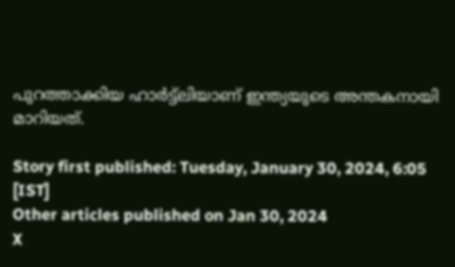പുറത്താക്കിയ ഹാര്‍ട്ട്‌ലിയാണ് ഇന്ത്യയുടെ അന്തകനായി മാറിയത്.

Story first published: Tuesday, January 30, 2024, 6:05 [IST]
Other articles published on Jan 30, 2024
X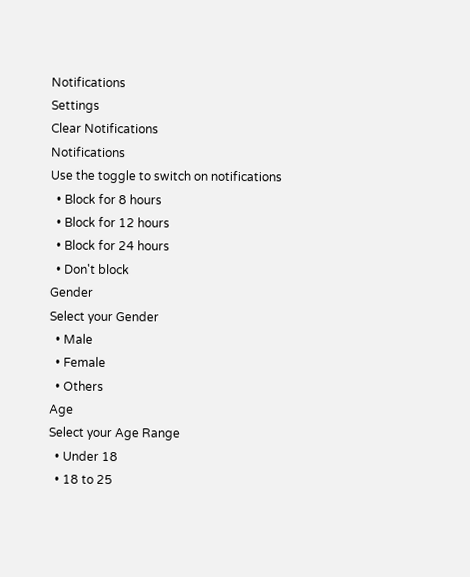Notifications
Settings
Clear Notifications
Notifications
Use the toggle to switch on notifications
  • Block for 8 hours
  • Block for 12 hours
  • Block for 24 hours
  • Don't block
Gender
Select your Gender
  • Male
  • Female
  • Others
Age
Select your Age Range
  • Under 18
  • 18 to 25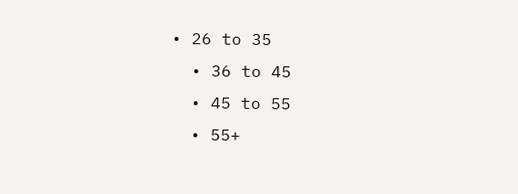• 26 to 35
  • 36 to 45
  • 45 to 55
  • 55+